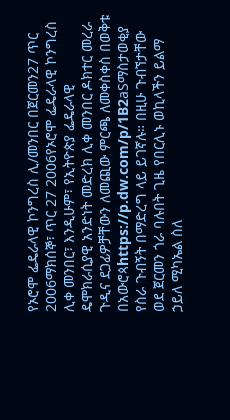የኦሮሞ ፌዴራላዊ ኮንግረስ ሊ/መንበር በጀርመን27 ጥር 2006ማክሰኞ፣ ጥር 27 2006የኦሮሞ ፌዴራላዊ ኮንግረስ ሊቀ መንበር፣ እንዲሁም፣ የኢትዮጵያ ፌዴራላዊ ዴሞክራሲያዊ አንድነት መድረክ ሊቀ መንበር ዶክተር መረራ ጉዲና ደጋፊዎቻቸውን ለመጪው ምርጫ ለመቀስቀስ በወቅቱ በአውሮጳhttps://p.dw.com/p/1B2aSማስታወቂያ የስራ ጉብኝት በማድረግ ላይ ይገኛሉ። በዚሁ ጉብኘታቸው ወደ ጀርመን ጎራ ባሉበት ጊዜ የበርሊኑ ወኪላችን ይልማ ኃይለ ሚካኤል ስለ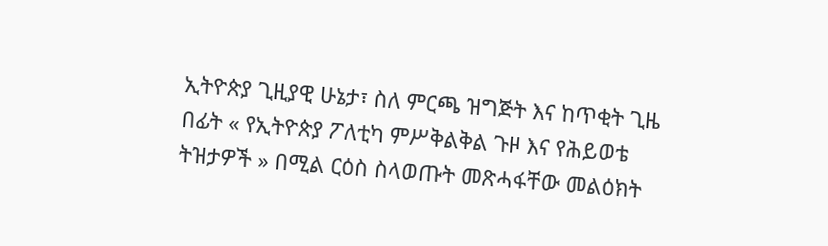ኢትዮጵያ ጊዚያዊ ሁኔታ፣ ስለ ምርጫ ዝግጅት እና ከጥቂት ጊዜ በፊት « የኢትዮጵያ ፖለቲካ ምሥቅልቅል ጉዞ እና የሕይወቴ ትዝታዎች » በሚል ርዕስ ስላወጡት መጽሓፋቸው መልዕክት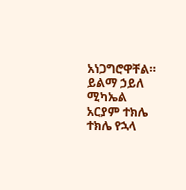አነጋግሮዋቸል። ይልማ ኃይለ ሚካኤል አርያም ተክሌ ተክሌ የኋላ